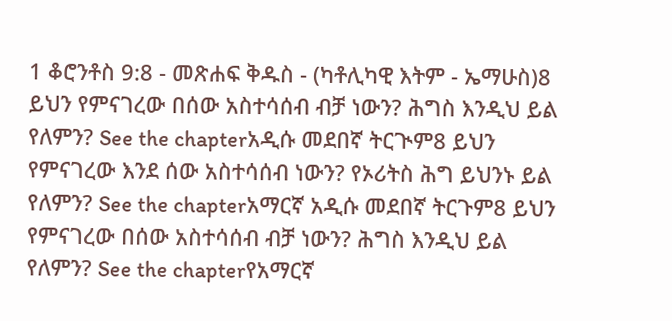1 ቆሮንቶስ 9:8 - መጽሐፍ ቅዱስ - (ካቶሊካዊ እትም - ኤማሁስ)8 ይህን የምናገረው በሰው አስተሳሰብ ብቻ ነውን? ሕግስ እንዲህ ይል የለምን? See the chapterአዲሱ መደበኛ ትርጒም8 ይህን የምናገረው እንደ ሰው አስተሳሰብ ነውን? የኦሪትስ ሕግ ይህንኑ ይል የለምን? See the chapterአማርኛ አዲሱ መደበኛ ትርጉም8 ይህን የምናገረው በሰው አስተሳሰብ ብቻ ነውን? ሕግስ እንዲህ ይል የለምን? See the chapterየአማርኛ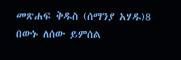መጽሐፍ ቅዱስ (ሰማንያ አሃዱ)8 በውኑ ለሰው ይምሰል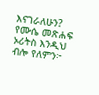እናገራለሁን? የሙሴ መጽሐፍ ኦሪትስ እንዲህ ብሎ የለምን፦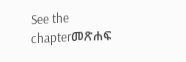See the chapterመጽሐፍ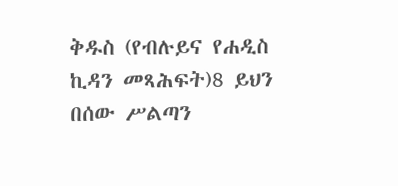ቅዱስ (የብሉይና የሐዲስ ኪዳን መጻሕፍት)8 ይህን በሰው ሥልጣን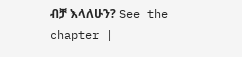ብቻ እላለሁን? See the chapter |